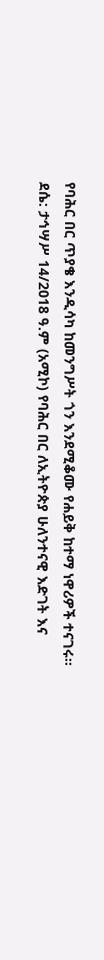የባሕር በር ጥያቄ እንዲሳካ ከመንግሥት ጎን እንደሚቆሙ የሐይቅ ከተማ ነዋሪዎች ተናገሩ።
ደሴ: ታኅሣሥ 14/2018 ዓ.ም (አሚኮ) የባሕር በር ለኢትዮጵያ ሁለንተናዊ እድገት እና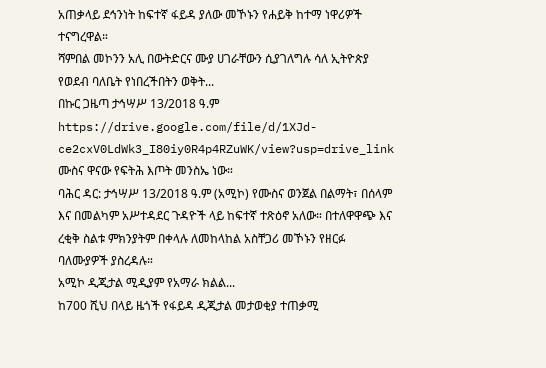አጠቃላይ ደኅንነት ከፍተኛ ፋይዳ ያለው መኾኑን የሐይቅ ከተማ ነዋሪዎች ተናግረዋል።
ሻምበል መኮንን አሊ በውትድርና ሙያ ሀገራቸውን ሲያገለግሉ ሳለ ኢትዮጵያ የወደብ ባለቤት የነበረችበትን ወቅት...
በኩር ጋዜጣ ታኅሣሥ 13/2018 ዓ.ም
https://drive.google.com/file/d/1XJd-ce2cxV0LdWk3_I80iy0R4p4RZuWK/view?usp=drive_link
ሙስና ዋናው የፍትሕ እጦት መንስኤ ነው።
ባሕር ዳር: ታኅሣሥ 13/2018 ዓ.ም (አሚኮ) የሙስና ወንጀል በልማት፣ በሰላም እና በመልካም አሥተዳደር ጉዳዮች ላይ ከፍተኛ ተጽዕኖ አለው። በተለዋዋጭ እና ረቂቅ ስልቱ ምክንያትም በቀላሉ ለመከላከል አስቸጋሪ መኾኑን የዘርፉ ባለሙያዎች ያስረዳሉ።
አሚኮ ዲጂታል ሚዲያም የአማራ ክልል...
ከ700 ሺህ በላይ ዜጎች የፋይዳ ዲጂታል መታወቂያ ተጠቃሚ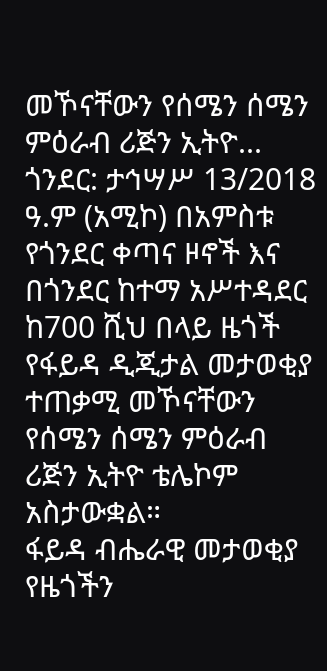መኾናቸውን የሰሜን ሰሜን ምዕራብ ሪጅን ኢትዮ...
ጎንደር: ታኅሣሥ 13/2018 ዓ.ም (አሚኮ) በአምስቱ የጎንደር ቀጣና ዞኖች እና በጎንደር ከተማ አሥተዳደር ከ700 ሺህ በላይ ዜጎች የፋይዳ ዲጂታል መታወቂያ ተጠቃሚ መኾናቸውን የሰሜን ሰሜን ምዕራብ ሪጅን ኢትዮ ቴሌኮም አስታውቋል።
ፋይዳ ብሔራዊ መታወቂያ የዜጎችን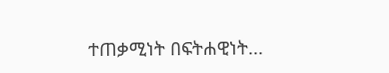ተጠቃሚነት በፍትሐዊነት...